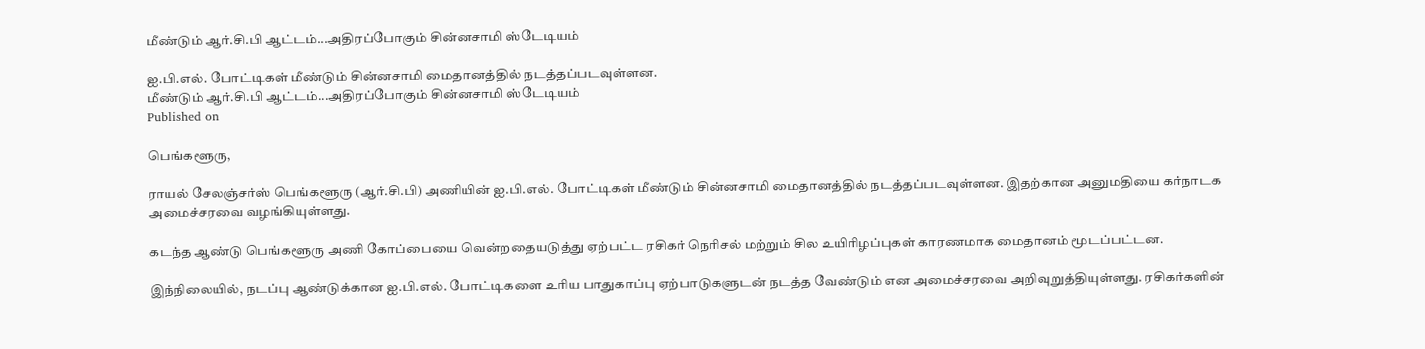மீண்டும் ஆர்.சி.பி ஆட்டம்...அதிரப்போகும் சின்னசாமி ஸ்டேடியம்

ஐ.பி.எல். போட்டிகள் மீண்டும் சின்னசாமி மைதானத்தில் நடத்தப்படவுள்ளன.
மீண்டும் ஆர்.சி.பி ஆட்டம்...அதிரப்போகும் சின்னசாமி ஸ்டேடியம்
Published on

பெங்களூரு,

ராயல் சேலஞ்சர்ஸ் பெங்களூரு (ஆர்.சி.பி) அணியின் ஐ.பி.எல். போட்டிகள் மீண்டும் சின்னசாமி மைதானத்தில் நடத்தப்படவுள்ளன. இதற்கான அனுமதியை கர்நாடக அமைச்சரவை வழங்கியுள்ளது.

கடந்த ஆண்டு பெங்களூரு அணி கோப்பையை வென்றதையடுத்து ஏற்பட்ட ரசிகர் நெரிசல் மற்றும் சில உயிரிழப்புகள் காரணமாக மைதானம் மூடப்பட்டன.

இந்நிலையில், நடப்பு ஆண்டுக்கான ஐ.பி.எல். போட்டிகளை உரிய பாதுகாப்பு ஏற்பாடுகளுடன் நடத்த வேண்டும் என அமைச்சரவை அறிவுறுத்தியுள்ளது. ரசிகர்களின்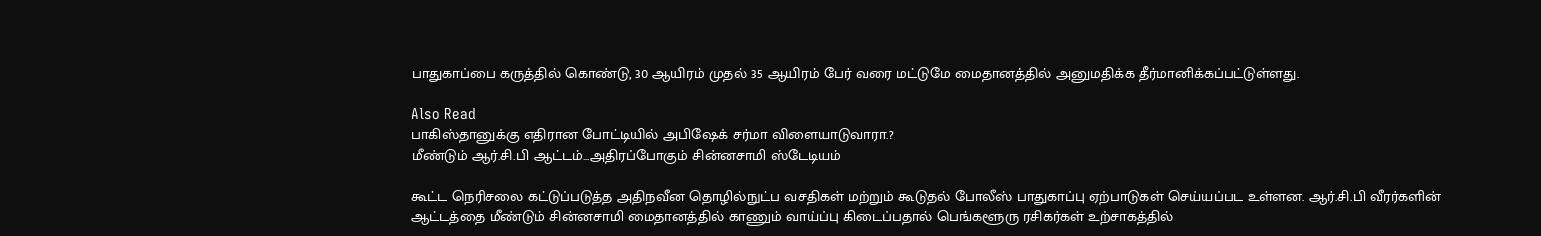பாதுகாப்பை கருத்தில் கொண்டு, 30 ஆயிரம் முதல் 35 ஆயிரம் பேர் வரை மட்டுமே மைதானத்தில் அனுமதிக்க தீர்மானிக்கப்பட்டுள்ளது.

Also Read
பாகிஸ்தானுக்கு எதிரான போட்டியில் அபிஷேக் சர்மா விளையாடுவாரா.?
மீண்டும் ஆர்.சி.பி ஆட்டம்...அதிரப்போகும் சின்னசாமி ஸ்டேடியம்

கூட்ட நெரிசலை கட்டுப்படுத்த அதிநவீன தொழில்நுட்ப வசதிகள் மற்றும் கூடுதல் போலீஸ் பாதுகாப்பு ஏற்பாடுகள் செய்யப்பட உள்ளன. ஆர்.சி.பி வீரர்களின் ஆட்டத்தை மீண்டும் சின்னசாமி மைதானத்தில் காணும் வாய்ப்பு கிடைப்பதால் பெங்களூரு ரசிகர்கள் உற்சாகத்தில்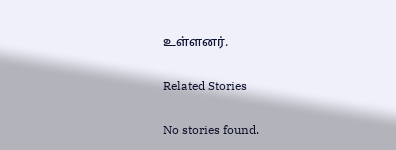உள்ளனர்.

Related Stories

No stories found.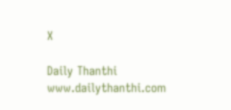X

Daily Thanthi
www.dailythanthi.com